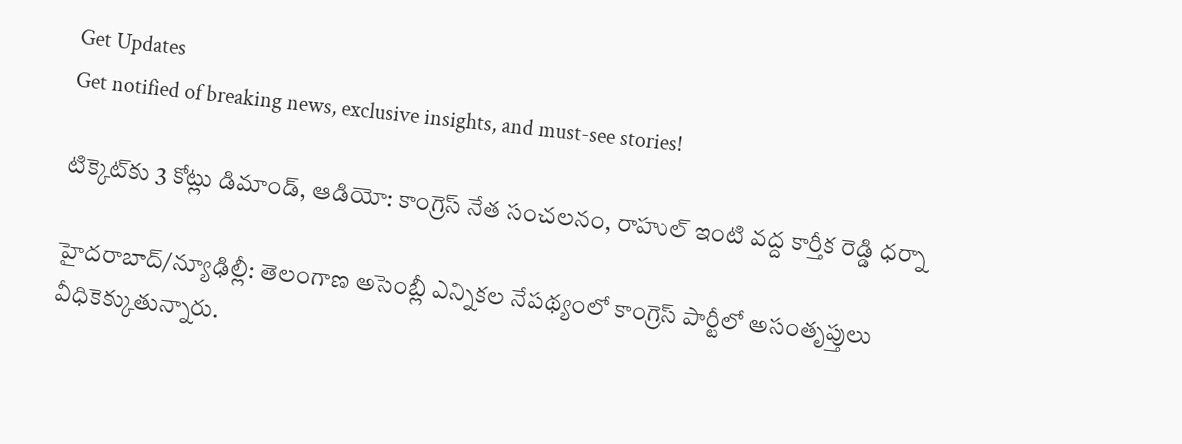Get Updates
Get notified of breaking news, exclusive insights, and must-see stories!

టిక్కెట్‌కు 3 కోట్లు డిమాండ్, ఆడియో: కాంగ్రెస్ నేత సంచలనం, రాహుల్ ఇంటి వద్ద కార్తీక రెడ్డి ధర్నా

హైదరాబాద్/న్యూఢిల్లీ: తెలంగాణ అసెంబ్లీ ఎన్నికల నేపథ్యంలో కాంగ్రెస్ పార్టీలో అసంతృప్తులు వీధికెక్కుతున్నారు.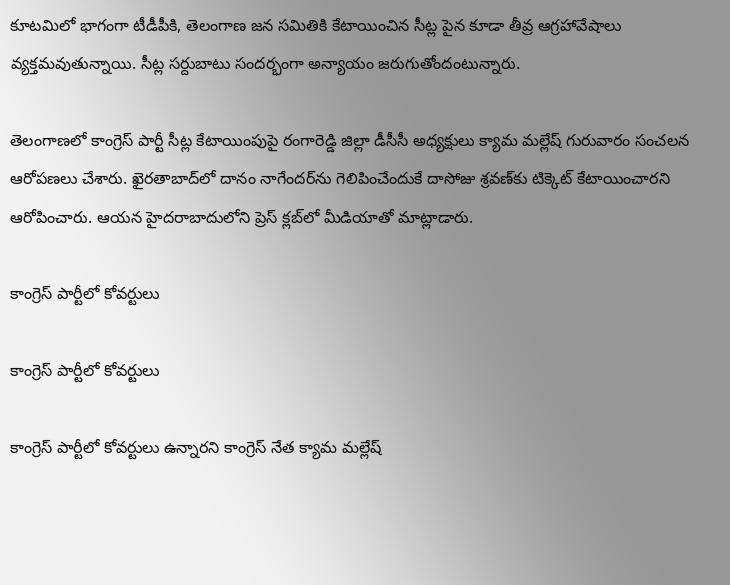కూటమిలో భాగంగా టీడీపీకి, తెలంగాణ జన సమితికి కేటాయించిన సీట్ల పైన కూడా తీవ్ర ఆగ్రహావేషాలు వ్యక్తమవుతున్నాయి. సీట్ల సర్దుబాటు సందర్భంగా అన్యాయం జరుగుతోందంటున్నారు.

తెలంగాణలో కాంగ్రెస్ పార్టీ సీట్ల కేటాయింపుపై రంగారెడ్డి జిల్లా డీసీసీ అధ్యక్షులు క్యామ మల్లేష్ గురువారం సంచలన ఆరోపణలు చేశారు. ఖైరతాబాద్‌లో దానం నాగేందర్‌ను గెలిపించేందుకే దాసోజు శ్రవణ్‌కు టిక్కెట్ కేటాయించారని ఆరోపించారు. ఆయన హైదరాబాదులోని ప్రెస్ క్లబ్‌లో మీడియాతో మాట్లాడారు.

కాంగ్రెస్ పార్టీలో కోవర్టులు

కాంగ్రెస్ పార్టీలో కోవర్టులు

కాంగ్రెస్ పార్టీలో కోవర్టులు ఉన్నారని కాంగ్రెస్ నేత క్యామ మల్లేష్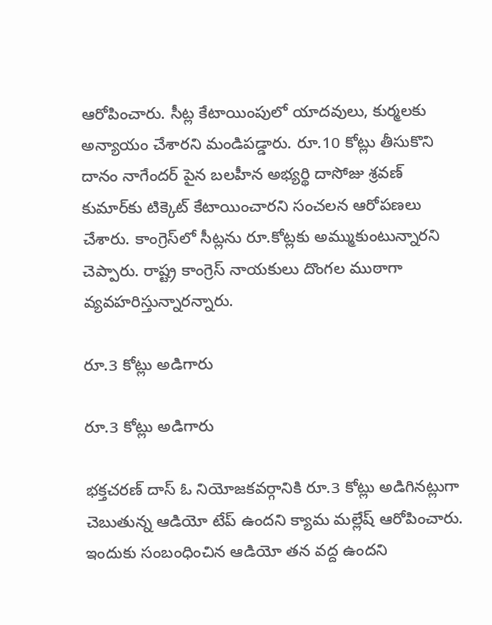ఆరోపించారు. సీట్ల కేటాయింపులో యాదవులు, కుర్మలకు అన్యాయం చేశారని మండిపడ్డారు. రూ.10 కోట్లు తీసుకొని దానం నాగేందర్ పైన బలహీన అభ్యర్థి దాసోజు శ్రవణ్ కుమార్‌కు టిక్కెట్ కేటాయించారని సంచలన ఆరోపణలు చేశారు. కాంగ్రెస్‌లో సీట్లను రూ.కోట్లకు అమ్ముకుంటున్నారని చెప్పారు. రాష్ట్ర కాంగ్రెస్ నాయకులు దొంగల ముఠాగా వ్యవహరిస్తున్నారన్నారు.

రూ.3 కోట్లు అడిగారు

రూ.3 కోట్లు అడిగారు

భక్తచరణ్ దాస్ ఓ నియోజకవర్గానికి రూ.3 కోట్లు అడిగినట్లుగా చెబుతున్న ఆడియో టేప్ ఉందని క్యామ మల్లేష్ ఆరోపించారు. ఇందుకు సంబంధించిన ఆడియో తన వద్ద ఉందని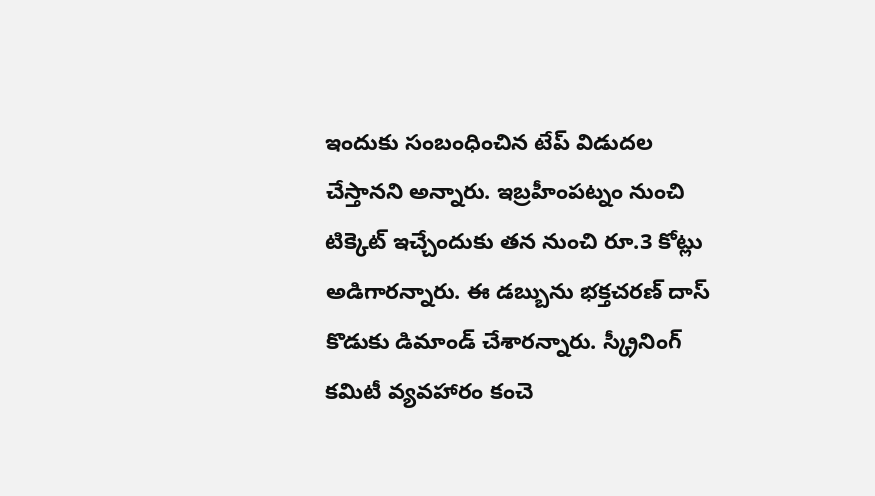ఇందుకు సంబంధించిన టేప్ విడుదల చేస్తానని అన్నారు. ఇబ్రహీంపట్నం నుంచి టిక్కెట్ ఇచ్చేందుకు తన నుంచి రూ.3 కోట్లు అడిగారన్నారు. ఈ డబ్బును భక్తచరణ్ దాస్ కొడుకు డిమాండ్ చేశారన్నారు. స్క్రీనింగ్ కమిటీ వ్యవహారం కంచె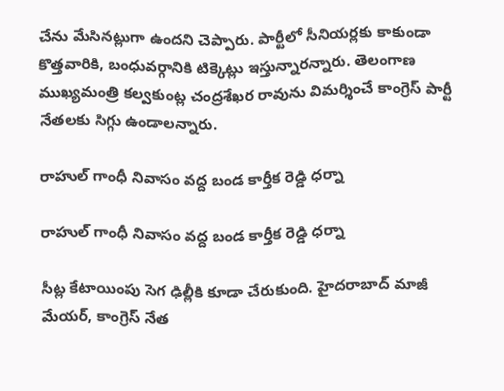చేను మేసినట్లుగా ఉందని చెప్పారు. పార్టీలో సీనియర్లకు కాకుండా కొత్తవారికి, బంధువర్గానికి టిక్కెట్లు ఇస్తున్నారన్నారు. తెలంగాణ ముఖ్యమంత్రి కల్వకుంట్ల చంద్రశేఖర రావును విమర్శించే కాంగ్రెస్ పార్టీ నేతలకు సిగ్గు ఉండాలన్నారు.

రాహుల్ గాంధీ నివాసం వద్ద బండ కార్తీక రెడ్డి ధర్నా

రాహుల్ గాంధీ నివాసం వద్ద బండ కార్తీక రెడ్డి ధర్నా

సీట్ల కేటాయింపు సెగ ఢిల్లీకి కూడా చేరుకుంది. హైదరాబాద్ మాజీ మేయర్, కాంగ్రెస్ నేత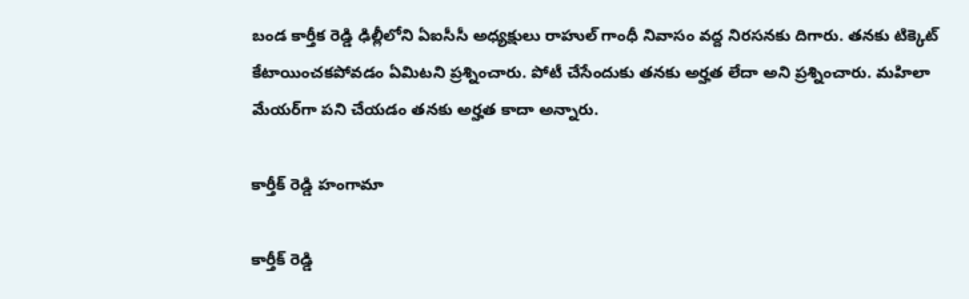బండ కార్తీక రెడ్డి ఢిల్లీలోని ఏఐసీసీ అధ్యక్షులు రాహుల్ గాంధీ నివాసం వద్ద నిరసనకు దిగారు. తనకు టిక్కెట్ కేటాయించకపోవడం ఏమిటని ప్రశ్నించారు. పోటీ చేసేందుకు తనకు అర్హత లేదా అని ప్రశ్నించారు. మహిలా మేయర్‌గా పని చేయడం తనకు అర్హత కాదా అన్నారు.

కార్తీక్ రెడ్డి హంగామా

కార్తీక్ రెడ్డి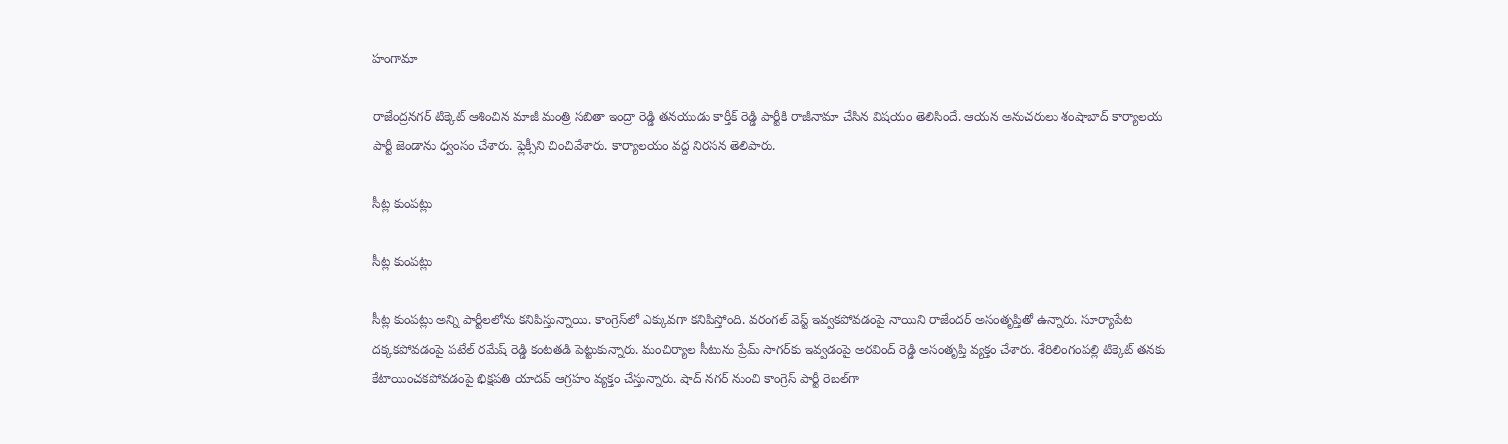హంగామా

రాజేంద్రనగర్ టిక్కెట్ ఆశించిన మాజీ మంత్రి సబితా ఇంద్రా రెడ్డి తనయుడు కార్తీక్ రెడ్డి పార్టీకి రాజీనామా చేసిన విషయం తెలిసిందే. ఆయన అనుచరులు శంషాబాద్ కార్యాలయ పార్టీ జెండాను ధ్వంసం చేశారు. ఫ్లెక్సీని చించివేశారు. కార్యాలయం వద్ద నిరసన తెలిపారు.

సీట్ల కుంపట్లు

సీట్ల కుంపట్లు

సీట్ల కుంపట్లు అన్ని పార్టీలలోను కనిపిస్తున్నాయి. కాంగ్రెస్‌లో ఎక్కువగా కనిపిస్తోంది. వరంగల్ వెస్ట్ ఇవ్వకపోవడంపై నాయిని రాజేందర్ అసంతృప్తితో ఉన్నారు. సూర్యాపేట దక్కకపోవడంపై పటేల్ రమేష్ రెడ్డి కంటతడి పెట్టుకున్నారు. మంచిర్యాల సీటును ప్రేమ్ సాగర్‌కు ఇవ్వడంపై అరవింద్ రెడ్డి అసంతృప్తి వ్యక్తం చేశారు. శేరిలింగంపల్లి టిక్కెట్ తనకు కేటాయించకపోవడంపై భిక్షపతి యాదవ్ ఆగ్రహం వ్యక్తం చేస్తున్నారు. షాద్ నగర్ నుంచి కాంగ్రెస్ పార్టీ రెబల్‌గా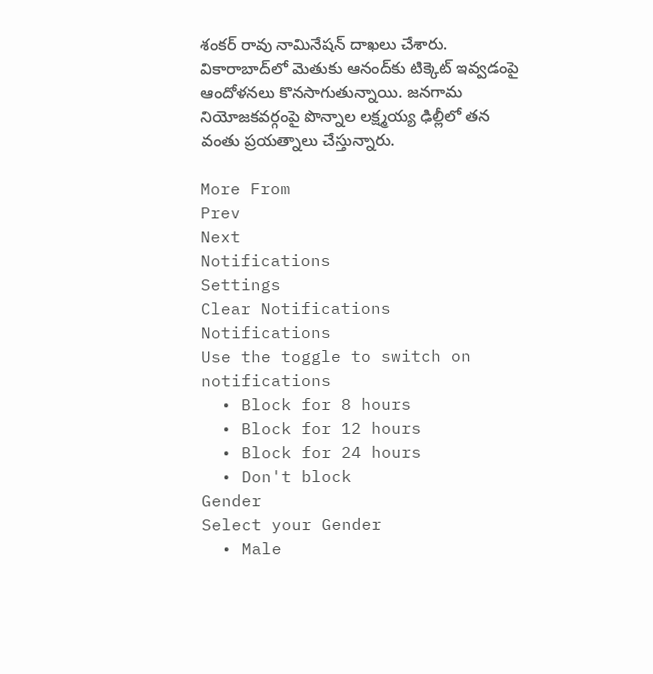శంకర్ రావు నామినేషన్ దాఖలు చేశారు. వికారాబాద్‌లో మెతుకు ఆనంద్‌కు టిక్కెట్ ఇవ్వడంపై ఆందోళనలు కొనసాగుతున్నాయి. జనగామ నియోజకవర్గంపై పొన్నాల లక్ష్మయ్య ఢిల్లీలో తన వంతు ప్రయత్నాలు చేస్తున్నారు.

More From
Prev
Next
Notifications
Settings
Clear Notifications
Notifications
Use the toggle to switch on notifications
  • Block for 8 hours
  • Block for 12 hours
  • Block for 24 hours
  • Don't block
Gender
Select your Gender
  • Male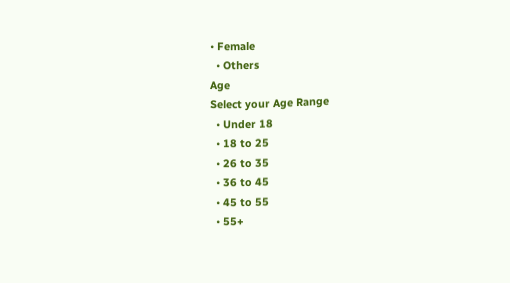• Female
  • Others
Age
Select your Age Range
  • Under 18
  • 18 to 25
  • 26 to 35
  • 36 to 45
  • 45 to 55
  • 55+